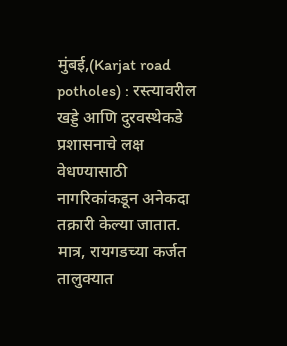मुंबई,(Karjat road potholes) : रस्त्यावरील खड्डे आणि दुरवस्थेकडे प्रशासनाचे लक्ष वेधण्यासाठी नागरिकांकडून अनेकदा तक्रारी केल्या जातात. मात्र, रायगडच्या कर्जत तालुक्यात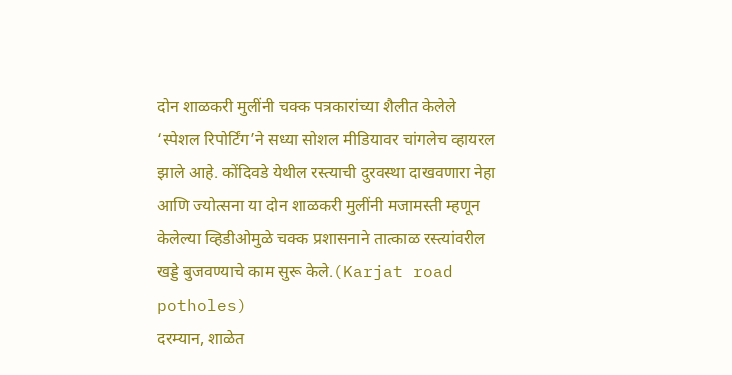दोन शाळकरी मुलींनी चक्क पत्रकारांच्या शैलीत केलेले ‘स्पेशल रिपोर्टिंग’ने सध्या सोशल मीडियावर चांगलेच व्हायरल झाले आहे. कोंदिवडे येथील रस्त्याची दुरवस्था दाखवणारा नेहा आणि ज्योत्सना या दोन शाळकरी मुलींनी मजामस्ती म्हणून केलेल्या व्हिडीओमुळे चक्क प्रशासनाने तात्काळ रस्त्यांवरील खड्डे बुजवण्याचे काम सुरू केले.(Karjat road potholes)
दरम्यान, शाळेत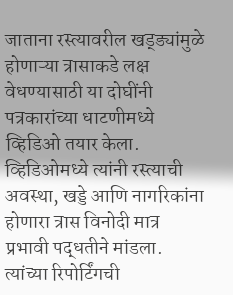जाताना रस्त्यावरील खड्ड्यांमुळे होणाऱ्या त्रासाकडे लक्ष वेधण्यासाठी या दोघींनी पत्रकारांच्या धाटणीमध्ये व्हिडिओ तयार केला. व्हिडिओमध्ये त्यांनी रस्त्याची अवस्था, खड्डे आणि नागरिकांना होणारा त्रास विनोदी मात्र प्रभावी पद्धतीने मांडला. त्यांच्या रिपोर्टिंगची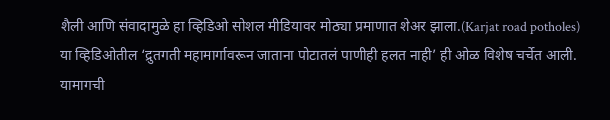शैली आणि संवादामुळे हा व्हिडिओ सोशल मीडियावर मोठ्या प्रमाणात शेअर झाला.(Karjat road potholes)
या व्हिडिओतील ‘द्रुतगती महामार्गावरून जाताना पोटातलं पाणीही हलत नाही’ ही ओळ विशेष चर्चेत आली. यामागची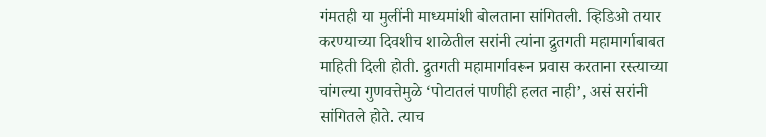गंमतही या मुलींनी माध्यमांशी बोलताना सांगितली. व्हिडिओ तयार करण्याच्या दिवशीच शाळेतील सरांनी त्यांना द्रुतगती महामार्गाबाबत माहिती दिली होती. द्रुतगती महामार्गावरून प्रवास करताना रस्त्याच्या चांगल्या गुणवत्तेमुळे ‘पोटातलं पाणीही हलत नाही’, असं सरांनी सांगितले होते. त्याच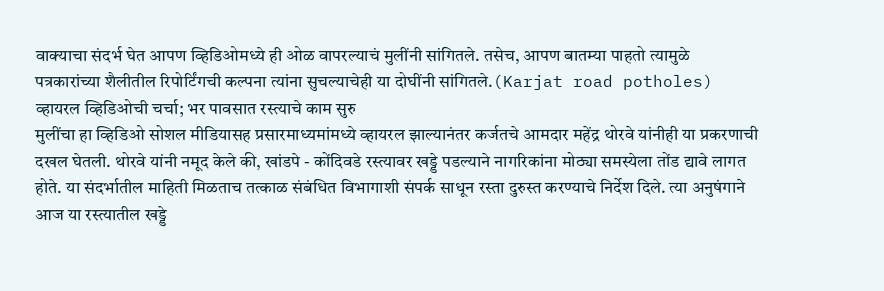वाक्याचा संदर्भ घेत आपण व्हिडिओमध्ये ही ओळ वापरल्याचं मुलींनी सांगितले. तसेच, आपण बातम्या पाहतो त्यामुळे पत्रकारांच्या शैलीतील रिपोर्टिंगची कल्पना त्यांना सुचल्याचेही या दोघींनी सांगितले.(Karjat road potholes)
व्हायरल व्हिडिओची चर्चा; भर पावसात रस्त्याचे काम सुरु
मुलींचा हा व्हिडिओ सोशल मीडियासह प्रसारमाध्यमांमध्ये व्हायरल झाल्यानंतर कर्जतचे आमदार महेंद्र थोरवे यांनीही या प्रकरणाची दखल घेतली. थोरवे यांनी नमूद केले की, खांडपे - कोंदिवडे रस्त्यावर खड्डे पडल्याने नागरिकांना मोठ्या समस्येला तोंड द्यावे लागत होते. या संदर्भातील माहिती मिळताच तत्काळ संबंधित विभागाशी संपर्क साधून रस्ता दुरुस्त करण्याचे निर्देश दिले. त्या अनुषंगाने आज या रस्त्यातील खड्डे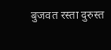बुजवत रस्ता दुरुस्त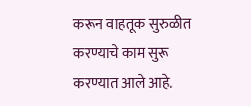करून वाहतूक सुरुळीत करण्याचे काम सुरू करण्यात आले आहे.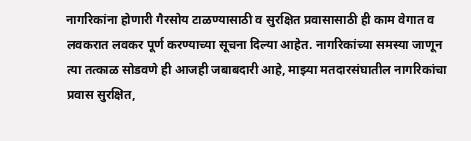नागरिकांना होणारी गैरसोय टाळण्यासाठी व सुरक्षित प्रवासासाठी ही काम वेगात व लवकरात लवकर पूर्ण करण्याच्या सूचना दिल्या आहेत. नागरिकांच्या समस्या जाणून त्या तत्काळ सोडवणे ही आजही जबाबदारी आहे, माझ्या मतदारसंघातील नागरिकांचा प्रवास सुरक्षित,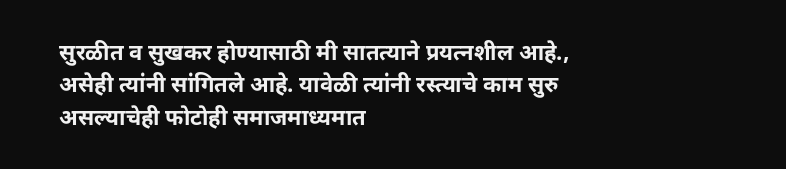सुरळीत व सुखकर होण्यासाठी मी सातत्याने प्रयत्नशील आहे., असेही त्यांनी सांगितले आहे. यावेळी त्यांनी रस्त्याचे काम सुरु असल्याचेही फोटोही समाजमाध्यमात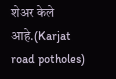शेअर केले आहे.(Karjat road potholes)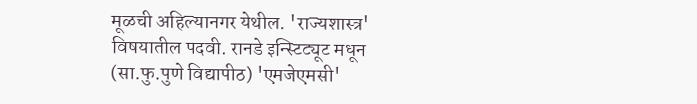मूळची अहिल्यानगर येथील. 'राज्यशास्त्र' विषयातील पदवी. रानडे इन्स्टिट्यूट मधून (सा.फु.पुणे विद्यापीठ) 'एमजेएमसी'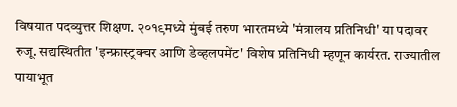विषयात पदव्युत्तर शिक्षण. २०१९मध्ये मुंबई तरुण भारतमध्ये 'मंत्रालय प्रतिनिधी' या पदावर रुजू. सद्यस्थितीत 'इन्फ्रास्ट्रक्चर आणि डेव्हलपमेंट' विशेष प्रतिनिधी म्हणून कार्यरत. राज्यातील पायाभूत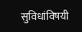सुविधांविषयी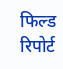फिल्ड रिपोर्ट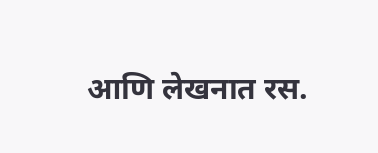आणि लेखनात रस.